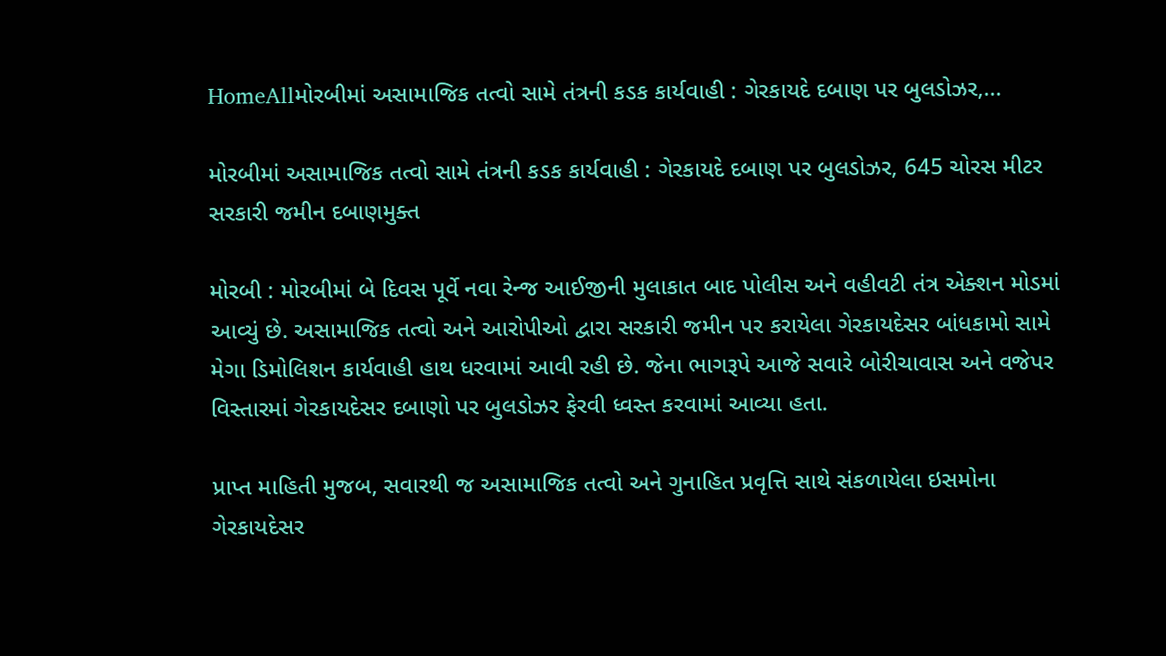HomeAllમોરબીમાં અસામાજિક તત્વો સામે તંત્રની કડક કાર્યવાહી : ગેરકાયદે દબાણ પર બુલડોઝર,...

મોરબીમાં અસામાજિક તત્વો સામે તંત્રની કડક કાર્યવાહી : ગેરકાયદે દબાણ પર બુલડોઝર, 645 ચોરસ મીટર સરકારી જમીન દબાણમુક્ત

મોરબી : મોરબીમાં બે દિવસ પૂર્વે નવા રેન્જ આઈજીની મુલાકાત બાદ પોલીસ અને વહીવટી તંત્ર એક્શન મોડમાં આવ્યું છે. અસામાજિક તત્વો અને આરોપીઓ દ્વારા સરકારી જમીન પર કરાયેલા ગેરકાયદેસર બાંધકામો સામે મેગા ડિમોલિશન કાર્યવાહી હાથ ધરવામાં આવી રહી છે. જેના ભાગરૂપે આજે સવારે બોરીચાવાસ અને વજેપર વિસ્તારમાં ગેરકાયદેસર દબાણો પર બુલડોઝર ફેરવી ધ્વસ્ત કરવામાં આવ્યા હતા.

પ્રાપ્ત માહિતી મુજબ, સવારથી જ અસામાજિક તત્વો અને ગુનાહિત પ્રવૃત્તિ સાથે સંકળાયેલા ઇસમોના ગેરકાયદેસર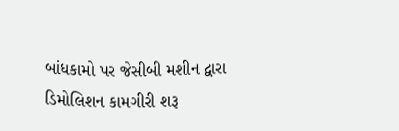બાંધકામો પર જેસીબી મશીન દ્વારા ડિમોલિશન કામગીરી શરૂ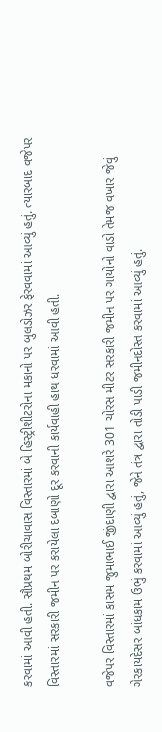કરવામાં આવી હતી. સૌપ્રથમ બોરીચાવાસ વિસ્તારમાં બે હિસ્ટ્રીશીટરોના મકાનો પર બુલડોઝર ફેરવવામાં આવ્યું હતું. ત્યારબાદ વજેપર વિસ્તારમાં સરકારી જમીન પર કરાયેલા દબાણો દૂર કરવાની કાર્યવાહી હાથ ધરવામાં આવી હતી.

વજેપર વિસ્તારમાં કાસમ જુમાભાઈ જીંદાણી દ્વારા આશરે 301 ચોરસ મીટર સરકારી જમીન પર ગાયોનો વાડો તેમજ વખાર જેવું ગેરકાયદેસર બાંધકામ ઉભું કરવામાં આવ્યું હતું, જેને તંત્ર દ્વારા તોડી પાડી જમીનદોસ્ત કરવામાં આવ્યું હતું.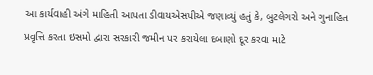આ કાર્યવાહી અંગે માહિતી આપતા ડીવાયએસપીએ જણાવ્યું હતું કે, બુટલેગરો અને ગુનાહિત પ્રવૃત્તિ કરતા ઇસમો દ્વારા સરકારી જમીન પર કરાયેલા દબાણો દૂર કરવા માટે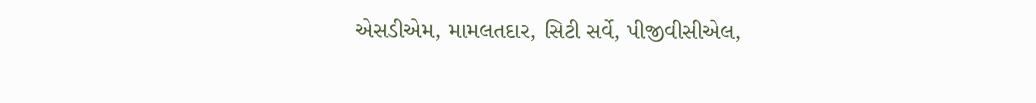એસડીએમ, મામલતદાર, સિટી સર્વે, પીજીવીસીએલ,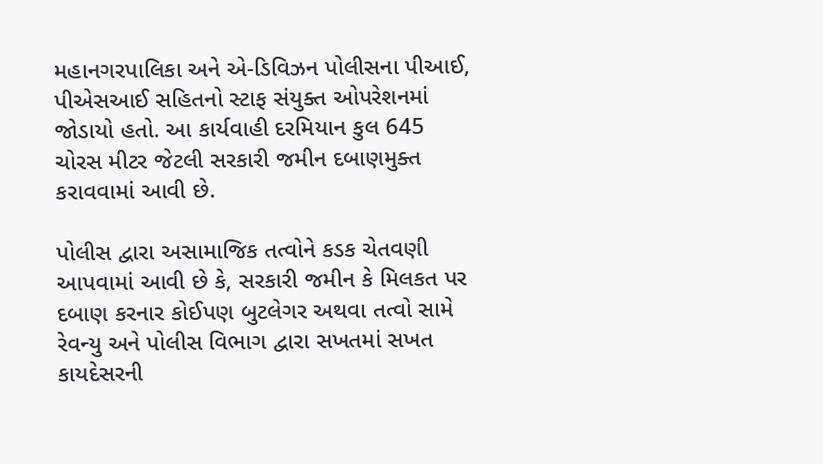મહાનગરપાલિકા અને એ-ડિવિઝન પોલીસના પીઆઈ, પીએસઆઈ સહિતનો સ્ટાફ સંયુક્ત ઓપરેશનમાં જોડાયો હતો. આ કાર્યવાહી દરમિયાન કુલ 645 ચોરસ મીટર જેટલી સરકારી જમીન દબાણમુક્ત કરાવવામાં આવી છે.

પોલીસ દ્વારા અસામાજિક તત્વોને કડક ચેતવણી આપવામાં આવી છે કે, સરકારી જમીન કે મિલકત પર દબાણ કરનાર કોઈપણ બુટલેગર અથવા તત્વો સામે રેવન્યુ અને પોલીસ વિભાગ દ્વારા સખતમાં સખત કાયદેસરની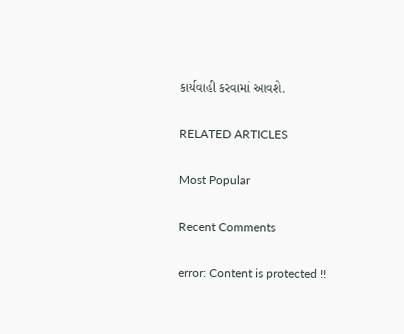કાર્યવાહી કરવામાં આવશે.

RELATED ARTICLES

Most Popular

Recent Comments

error: Content is protected !!